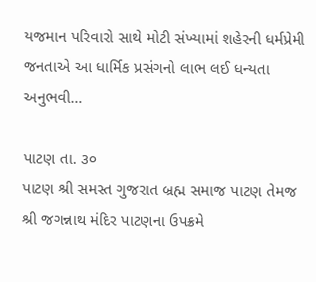યજમાન પરિવારો સાથે મોટી સંખ્યામાં શહેરની ધર્મપ્રેમી જનતાએ આ ધાર્મિક પ્રસંગનો લાભ લઈ ધન્યતા અનુભવી…

પાટણ તા. ૩૦
પાટણ શ્રી સમસ્ત ગુજરાત બ્રહ્મ સમાજ પાટણ તેમજ શ્રી જગન્નાથ મંદિર પાટણના ઉપક્રમે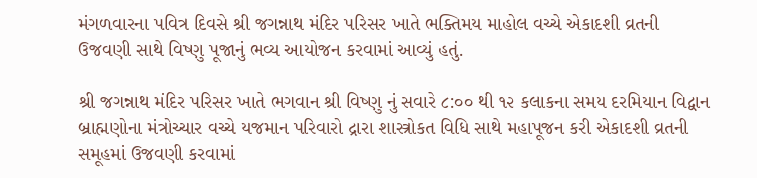મંગળવારના પવિત્ર દિવસે શ્રી જગન્નાથ મંદિર પરિસર ખાતે ભક્તિમય માહોલ વચ્ચે એકાદશી વ્રતની ઉજવણી સાથે વિષ્ણુ પૂજાનું ભવ્ય આયોજન કરવામાં આવ્યું હતું.

શ્રી જગન્નાથ મંદિર પરિસર ખાતે ભગવાન શ્રી વિષ્ણુ નું સવારે ૮:૦૦ થી ૧૨ કલાકના સમય દરમિયાન વિદ્વાન બ્રાહ્મણોના મંત્રોચ્ચાર વચ્ચે યજમાન પરિવારો દ્રારા શાસ્ત્રોકત વિધિ સાથે મહાપૂજન કરી એકાદશી વ્રતની સમૂહમાં ઉજવણી કરવામાં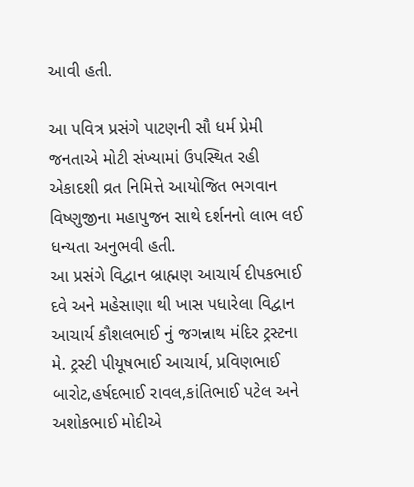આવી હતી.

આ પવિત્ર પ્રસંગે પાટણની સૌ ધર્મ પ્રેમી જનતાએ મોટી સંખ્યામાં ઉપસ્થિત રહી એકાદશી વ્રત નિમિત્તે આયોજિત ભગવાન વિષ્ણુજીના મહાપુજન સાથે દર્શનનો લાભ લઈ ધન્યતા અનુભવી હતી.
આ પ્રસંગે વિદ્વાન બ્રાહ્મણ આચાર્ય દીપકભાઈ દવે અને મહેસાણા થી ખાસ પધારેલા વિદ્વાન આચાર્ય કૌશલભાઈ નું જગન્નાથ મંદિર ટ્રસ્ટના મે. ટ્રસ્ટી પીયૂષભાઈ આચાર્ય, પ્રવિણભાઈ બારોટ,હર્ષદભાઈ રાવલ,કાંતિભાઈ પટેલ અને અશોકભાઈ મોદીએ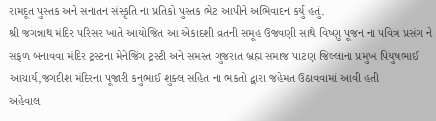રામદૂત પુસ્તક અને સનાતન સંસ્કૃતિ ના પ્રતિકો પુસ્તક ભેટ આપીને અભિવાદન કર્યુ હતું.
શ્રી જગન્નાથ મંદિર પરિસર ખાતે આયોજિત આ એકાદશી વ્રતની સમૂહ ઉજવણી સાથે વિષ્ણુ પૂજન ના પવિત્ર પ્રસંગ ને સફળ બનાવવા મંદિર ટ્રસ્ટના મેનેજિંગ ટ્રસ્ટી અને સમસ્ત ગુજરાત બ્રહ્મ સમાજ પાટણ જિલ્લાના પ્રમુખ પિયુષભાઈ આચાર્ય,જગદીશ મંદિરના પૂજારી કનુભાઈ શુક્લ સહિત ના ભકતો દ્વારા જહેમત ઉઠાવવામાં આવી હતી
અહેવાલ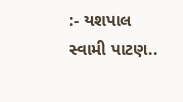:- યશપાલ સ્વામી પાટણ..